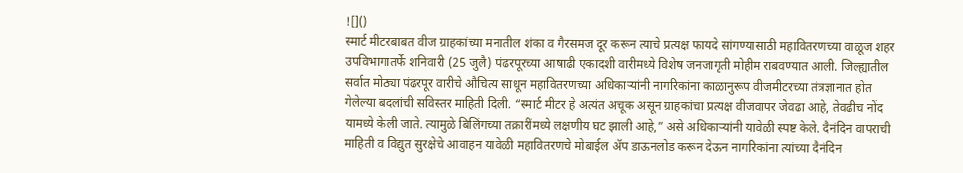![]()
स्मार्ट मीटरबाबत वीज ग्राहकांच्या मनातील शंका व गैरसमज दूर करून त्याचे प्रत्यक्ष फायदे सांगण्यासाठी महावितरणच्या वाळूज शहर उपविभागातर्फे शनिवारी (25 जुलै) पंढरपूरच्या आषाढी एकादशी वारीमध्ये विशेष जनजागृती मोहीम राबवण्यात आली. जिल्ह्यातील सर्वात मोठ्या पंढरपूर वारीचे औचित्य साधून महावितरणच्या अधिकाऱ्यांनी नागरिकांना काळानुरूप वीजमीटरच्या तंत्रज्ञानात होत गेलेल्या बदलांची सविस्तर माहिती दिली. “स्मार्ट मीटर हे अत्यंत अचूक असून ग्राहकांचा प्रत्यक्ष वीजवापर जेवढा आहे, तेवढीच नोंद यामध्ये केली जाते. त्यामुळे बिलिंगच्या तक्रारींमध्ये लक्षणीय घट झाली आहे,” असे अधिकाऱ्यांनी यावेळी स्पष्ट केले. दैनंदिन वापराची माहिती व विद्युत सुरक्षेचे आवाहन यावेळी महावितरणचे मोबाईल ॲप डाऊनलोड करून देऊन नागरिकांना त्यांच्या दैनंदिन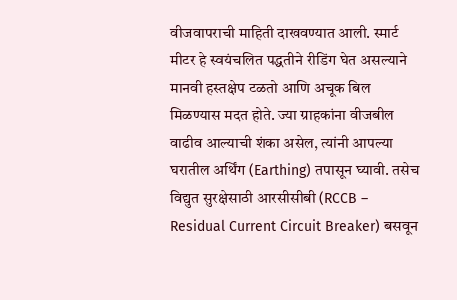वीजवापराची माहिती दाखवण्यात आली. स्मार्ट मीटर हे स्वयंचलित पद्धतीने रीडिंग घेत असल्याने मानवी हस्तक्षेप टळतो आणि अचूक बिल मिळण्यास मदत होते. ज्या ग्राहकांना वीजबील वाढीव आल्याची शंका असेल, त्यांनी आपल्या घरातील अर्थिंग (Earthing) तपासून घ्यावी. तसेच विद्युत सुरक्षेसाठी आरसीसीबी (RCCB – Residual Current Circuit Breaker) बसवून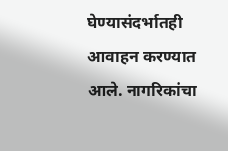घेण्यासंदर्भातही आवाहन करण्यात आले. नागरिकांचा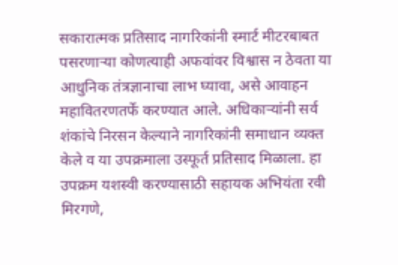सकारात्मक प्रतिसाद नागरिकांनी स्मार्ट मीटरबाबत पसरणाऱ्या कोणत्याही अफवांवर विश्वास न ठेवता या आधुनिक तंत्रज्ञानाचा लाभ घ्यावा, असे आवाहन महावितरणतर्फे करण्यात आले. अधिकाऱ्यांनी सर्व शंकांचे निरसन केल्याने नागरिकांनी समाधान व्यक्त केले व या उपक्रमाला उस्फूर्त प्रतिसाद मिळाला. हा उपक्रम यशस्वी करण्यासाठी सहायक अभियंता रवी मिरगणे,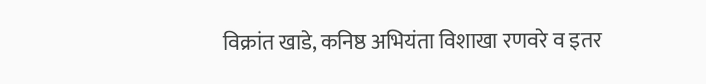विक्रांत खाडे, कनिष्ठ अभियंता विशाखा रणवरे व इतर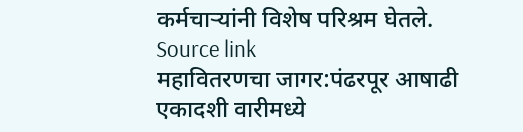कर्मचाऱ्यांनी विशेष परिश्रम घेतले.
Source link
महावितरणचा जागर:पंढरपूर आषाढी एकादशी वारीमध्ये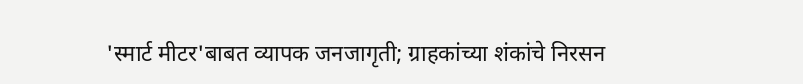'स्मार्ट मीटर'बाबत व्यापक जनजागृती; ग्राहकांच्या शंकांचे निरसन